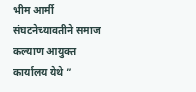भीम आर्मी संघटनेच्यावतीने समाज कल्याण आयुक्त कार्यालय येथे ”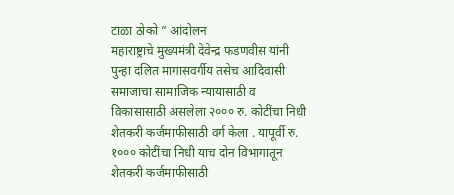टाळा ठोको ” आंदोलन
महाराष्ट्राचे मुख्यमंत्री देवेन्द्र फडणवीस यांनी पुन्हा दलित मागासवर्गीय तसेच आदिवासी समाजाचा सामाजिक न्यायासाठी व विकासासाठी असलेला २००० रु. कोटींचा निधी शेतकरी कर्जमाफीसाठी वर्ग केला . यापूर्वी रु. १००० कोटींचा निधी याच दोन विभागातून शेतकरी कर्जमाफीसाठी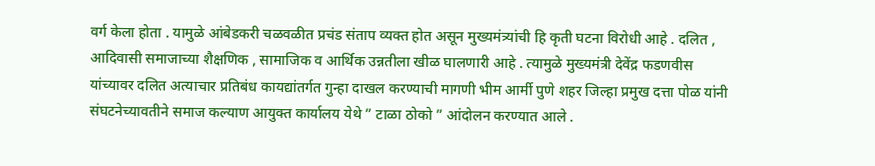वर्ग केला होता . यामुळे आंबेडकरी चळवळीत प्रचंड संताप व्यक्त होत असून मुख्यमंत्र्यांची हि कृती घटना विरोधी आहे . दलित , आदिवासी समाजाच्या शैक्षणिक , सामाजिक व आर्थिक उन्नतीला खीळ घालणारी आहे . त्यामुळे मुख्यमंत्री देवेंद्र फडणवीस यांच्यावर दलित अत्याचार प्रतिबंध कायद्यांतर्गत गुन्हा दाखल करण्याची मागणी भीम आर्मी पुणे शहर जिल्हा प्रमुख दत्ता पोळ यांनी संघटनेच्यावतीने समाज कल्याण आयुक्त कार्यालय येथे ” टाळा ठोको ” आंदोलन करण्यात आले .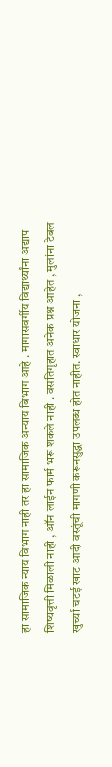हा सामाजिक न्याय विभाग नाही तर हा सामाजिक अन्याय बिभाग आहे . मागासवर्गीय विद्यार्थ्यांना अद्याप शिष्यवृत्ती मिळाली नाही , ऑन लाईन फार्म भरू शकले नाही . वसतिगृहात अनेक प्रश्न आहेत , मुलांना टेबल खुर्च्या चटई खाट आदी वस्तूंची मागणी करूनसुद्धा उपलब्ध होत नाहीत. स्वाधार योजना ,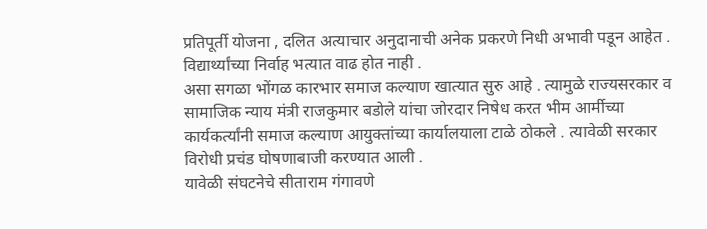प्रतिपूर्ती योजना , दलित अत्याचार अनुदानाची अनेक प्रकरणे निधी अभावी पडून आहेत . विद्यार्थ्यांच्या निर्वाह भत्यात वाढ होत नाही .
असा सगळा भोंगळ कारभार समाज कल्याण खात्यात सुरु आहे . त्यामुळे राज्यसरकार व सामाजिक न्याय मंत्री राजकुमार बडोले यांचा जोरदार निषेध करत भीम आर्मीच्या कार्यकर्त्यांनी समाज कल्याण आयुक्तांच्या कार्यालयाला टाळे ठोकले . त्यावेळी सरकार विरोधी प्रचंड घोषणाबाजी करण्यात आली .
यावेळी संघटनेचे सीताराम गंगावणे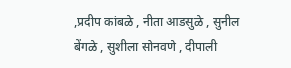,प्रदीप कांबळे , नीता आडसुळे , सुनील बेंगळे , सुशीला सोनवणे , दीपाली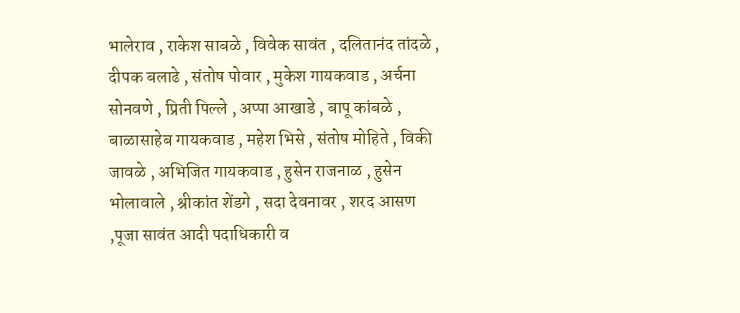भालेराव , राकेश साबळे , विवेक सावंत , दलितानंद तांदळे , दीपक बलाढे , संतोष पोवार , मुकेश गायकवाड , अर्चना सोनवणे , प्रिती पिल्ले , अप्पा आखाडे , बापू कांबळे , बाळासाहेब गायकवाड , महेश भिसे , संतोष मोहिते , विकी जावळे , अभिजित गायकवाड , हुसेन राजनाळ , हुसेन भोलावाले , श्रीकांत शेंडगे , सदा देवनावर , शरद आसण ,पूजा सावंत आदी पदाधिकारी व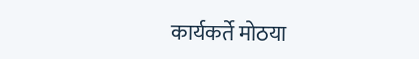कार्यकर्ते मोठया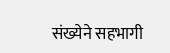संख्येने सहभागी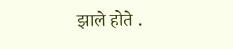झाले होते .